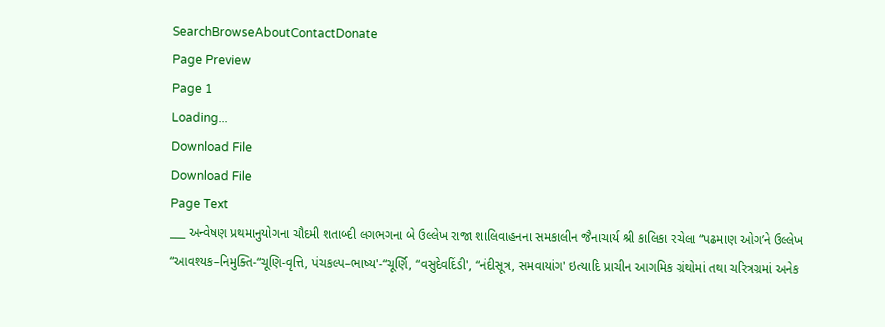SearchBrowseAboutContactDonate
Page Preview
Page 1
Loading...
Download File
Download File
Page Text
___ અન્વેષણ પ્રથમાનુયોગના ચૌદમી શતાબ્દી લગભગના બે ઉલ્લેખ રાજા શાલિવાહનના સમકાલીન જૈનાચાર્ય શ્રી કાલિકા રચેલા “પઢમાણ ઓગ’ને ઉલ્લેખ “આવશ્યક–નિમુક્તિ-“ચૂણિ-વૃત્તિ, પંચકલ્પ–ભાષ્ય'-“ચૂર્ણિ, “વસુદેવદિંડી', “નંદીસૂત્ર, સમવાયાંગ' ઇત્યાદિ પ્રાચીન આગમિક ગ્રંથોમાં તથા ચરિત્રગ્રમાં અનેક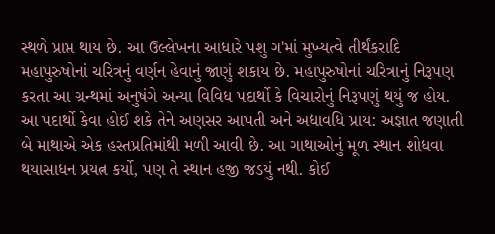સ્થળે પ્રાપ્ત થાય છે. આ ઉલ્લેખના આધારે પશુ ગ'માં મુખ્યત્વે તીર્થંકરાદિ મહાપુરુષોનાં ચરિત્રનું વર્ણન હેવાનું જાણું શકાય છે. મહાપુરુષોનાં ચરિત્રાનું નિરૂપણ કરતા આ ગ્રન્થમાં અનુષંગે અન્યા વિવિધ પદાર્થો કે વિચારોનું નિરૂપણું થયું જ હોય. આ પદાર્થો કેવા હોઈ શકે તેને અણસર આપતી અને અદ્યાવધિ પ્રાય: અજ્ઞાત જણાતી બે માથાએ એક હસ્તપ્રતિમાંથી મળી આવી છે. આ ગાથાઓનું મૂળ સ્થાન શોધવા થયાસાધન પ્રયત્ન કર્યો, પણ તે સ્થાન હજી જડયું નથી. કોઈ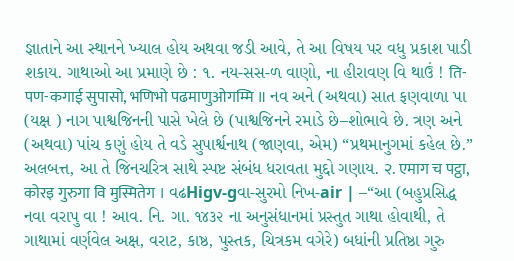જ્ઞાતાને આ સ્થાનને ખ્યાલ હોય અથવા જડી આવે, તે આ વિષય પર વધુ પ્રકાશ પાડી શકાય. ગાથાઓ આ પ્રમાણે છે : ૧. નય-સસ-ળ વાણો, ના હીરાવણ વિ થાઉં ! ति-पण-कगाई सुपासो, भणिभो पढमाणुओगम्मि ॥ નવ અને (અથવા) સાત ફણવાળા પા (યક્ષ ) નાગ પાશ્વજિનની પાસે ખેલે છે (પાશ્વજિનને રમાડે છે–શોભાવે છે. ત્રણ અને (અથવા) પાંચ કણું હોય તે વડે સુપાર્શ્વનાથ (જાણવા, એમ) “પ્રથમાનુગમાં કહેલ છે.” અલબત્ત, આ તે જિનચરિત્ર સાથે સ્પષ્ટ સંબંધ ધરાવતા મુદ્દો ગણાય. २. एमाग च पट्ठा, कोरइ गुरुगा वि मुस्मितेग । વઢHigv-gવા-સુરમો નિખ-air | –“આ (બહુપ્રસિદ્ધ નવા વરાપુ વા ! આવ. નિ. ગા. ૧૪૩૨ ના અનુસંધાનમાં પ્રસ્તુત ગાથા હોવાથી, તે ગાથામાં વર્ણવેલ અક્ષ, વરાટ, કાષ્ઠ, પુસ્તક, ચિત્રકમ વગેરે) બધાંની પ્રતિષ્ઠા ગુરુ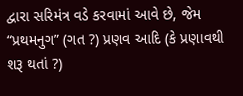દ્વારા સરિમંત્ર વડે કરવામાં આવે છે, જેમ “પ્રથમનુગ” (ગત ?) પ્રણવ આદિ (કે પ્રણાવથી શરૂ થતાં ?)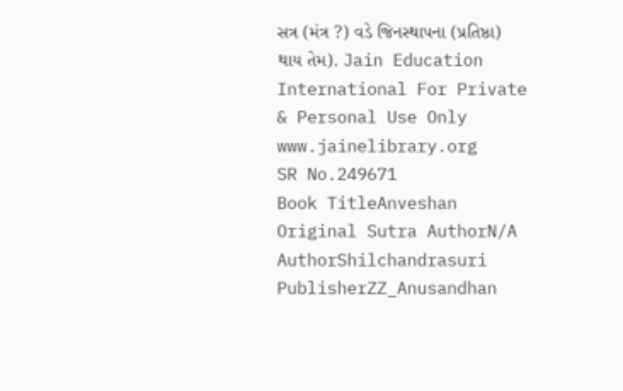સત્ર (મંત્ર ?) વડે જિનસ્થાપના (પ્રતિષ્ઠા) થાય તેમ). Jain Education International For Private & Personal Use Only www.jainelibrary.org
SR No.249671
Book TitleAnveshan
Original Sutra AuthorN/A
AuthorShilchandrasuri
PublisherZZ_Anusandhan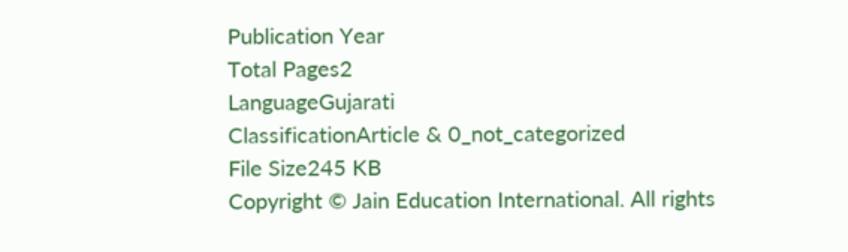Publication Year
Total Pages2
LanguageGujarati
ClassificationArticle & 0_not_categorized
File Size245 KB
Copyright © Jain Education International. All rights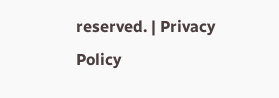reserved. | Privacy Policy